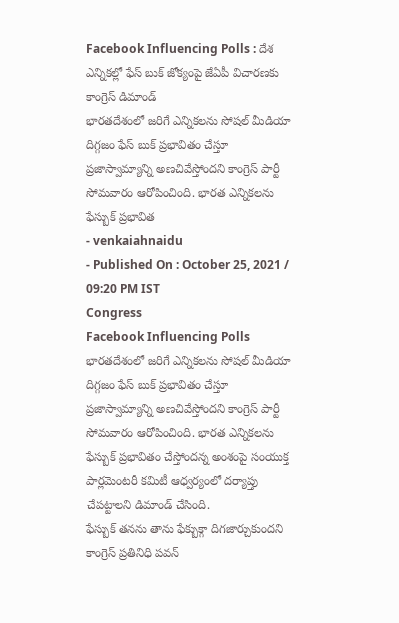Facebook Influencing Polls : దేశ ఎన్నికల్లో ఫేస్ బుక్ జోక్యంపై జేఏపీ విచారణకు కాంగ్రెస్ డిమాండ్
భారతదేశంలో జరిగే ఎన్నికలను సోషల్ మీడియా దిగ్గజం ఫేస్ బుక్ ప్రభావితం చేస్తూ ప్రజాస్వామ్యాన్ని అణచివేస్తోందని కాంగ్రెస్ పార్టీ సోమవారం ఆరోపించింది. భారత ఎన్నికలను ఫేస్బుక్ ప్రభావిత
- venkaiahnaidu
- Published On : October 25, 2021 / 09:20 PM IST
Congress
Facebook Influencing Polls భారతదేశంలో జరిగే ఎన్నికలను సోషల్ మీడియా దిగ్గజం ఫేస్ బుక్ ప్రభావితం చేస్తూ ప్రజాస్వామ్యాన్ని అణచివేస్తోందని కాంగ్రెస్ పార్టీ సోమవారం ఆరోపించింది. భారత ఎన్నికలను ఫేస్బుక్ ప్రభావితం చేస్తోందన్న అంశంపై సంయుక్త పార్లమెంటరీ కమిటీ ఆధ్వర్యంలో దర్యాప్తు చేపట్టాలని డిమాండ్ చేసింది.
ఫేస్బుక్ తనను తాను ఫేక్బుక్గా దిగజార్చుకుందని కాంగ్రెస్ ప్రతినిధి పవన్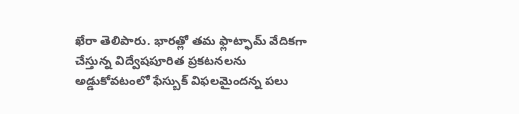ఖేరా తెలిపారు. భారత్లో తమ ఫ్లాట్ఫామ్ వేదికగా చేస్తున్న విద్వేషపూరిత ప్రకటనలను అడ్డుకోవటంలో ఫేస్బుక్ విఫలమైందన్న పలు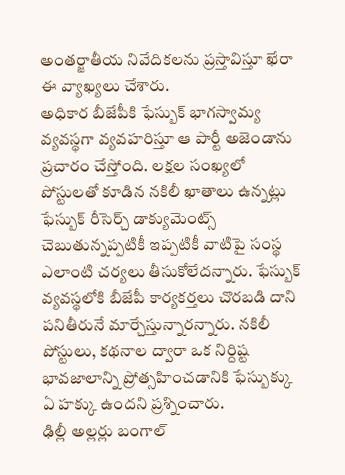అంతర్జాతీయ నివేదికలను ప్రస్తావిస్తూ ఖేరా ఈ వ్యాఖ్యలు చేశారు.
అధికార బీజేపీకి ఫేస్బుక్ భాగస్వామ్య వ్యవస్థగా వ్యవహరిస్తూ ఆ పార్టీ అజెండాను ప్రచారం చేస్తోంది. లక్షల సంఖ్యలో పోస్టులతో కూడిన నకిలీ ఖాతాలు ఉన్నట్లు ఫేస్బుక్ రీసెర్చ్ డాక్యుమెంట్స్ చెబుతున్నప్పటికీ ఇప్పటికీ వాటిపై సంస్థ ఎలాంటి చర్యలు తీసుకోలేదన్నారు. ఫేస్బుక్ వ్యవస్థలోకి బీజేపీ కార్యకర్తలు చొరబడి దాని పనితీరునే మార్చేస్తున్నారన్నారు. నకిలీ పోస్టులు, కథనాల ద్వారా ఒక నిర్దిష్ట భావజాలాన్ని ప్రోత్సహించడానికి ఫేస్బుక్కు ఏ హక్కు ఉందని ప్రశ్నించారు.
ఢిల్లీ అల్లర్లు బంగాల్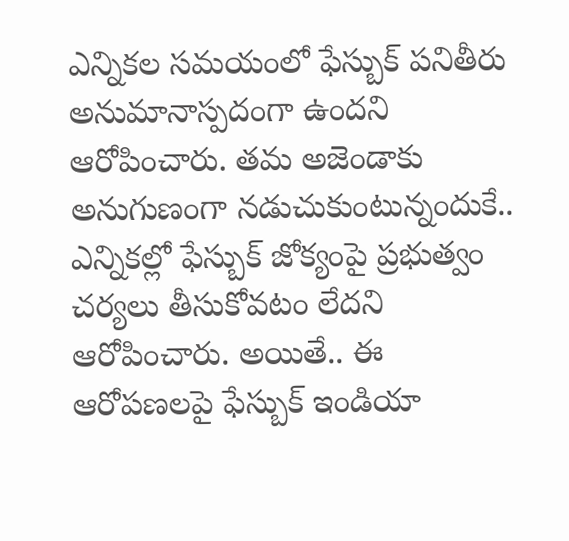ఎన్నికల సమయంలో ఫేస్బుక్ పనితీరు అనుమానాస్పదంగా ఉందని ఆరోపించారు. తమ అజెండాకు అనుగుణంగా నడుచుకుంటున్నందుకే.. ఎన్నికల్లో ఫేస్బుక్ జోక్యంపై ప్రభుత్వం చర్యలు తీసుకోవటం లేదని ఆరోపించారు. అయితే.. ఈ ఆరోపణలపై ఫేస్బుక్ ఇండియా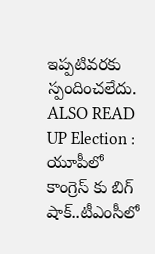ఇప్పటివరకు స్పందించలేదు.
ALSO READ UP Election : యూపీలో కాంగ్రెస్ కు బిగ్ షాక్..టీఎంసీలో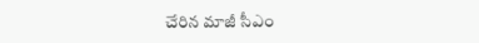చేరిన మాజీ సీఎం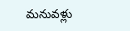మనువళ్లు